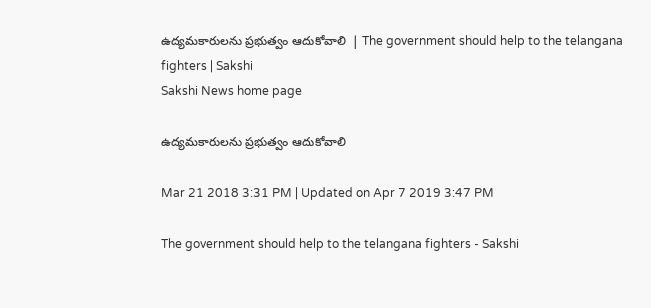ఉద్యమకారులను ప్రభుత్వం ఆదుకోవాలి  | The government should help to the telangana fighters | Sakshi
Sakshi News home page

ఉద్యమకారులను ప్రభుత్వం ఆదుకోవాలి

Mar 21 2018 3:31 PM | Updated on Apr 7 2019 3:47 PM

The government should help to the telangana fighters - Sakshi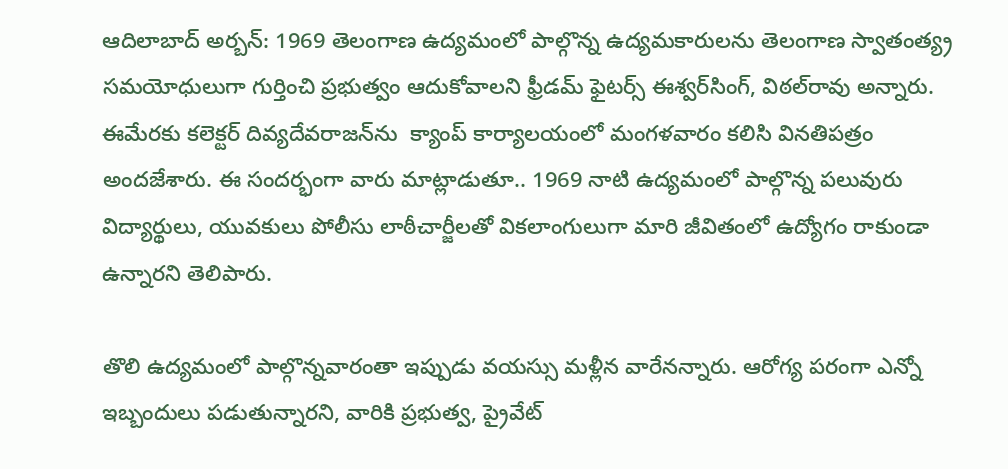ఆదిలాబాద్‌ అర్బన్‌: 1969 తెలంగాణ ఉద్యమంలో పాల్గొన్న ఉద్యమకారులను తెలంగాణ స్వాతంత్య్ర సమయోధులుగా గుర్తించి ప్రభుత్వం ఆదుకోవాలని ఫ్రీడమ్‌ ఫైటర్స్‌ ఈశ్వర్‌సింగ్, విఠల్‌రావు అన్నారు. ఈమేరకు కలెక్టర్‌ దివ్యదేవరాజన్‌ను  క్యాంప్‌ కార్యాలయంలో మంగళవారం కలిసి వినతిపత్రం అందజేశారు. ఈ సందర్భంగా వారు మాట్లాడుతూ.. 1969 నాటి ఉద్యమంలో పాల్గొన్న పలువురు విద్యార్థులు, యువకులు పోలీసు లాఠీచార్జీలతో వికలాంగులుగా మారి జీవితంలో ఉద్యోగం రాకుండా ఉన్నారని తెలిపారు.

తొలి ఉద్యమంలో పాల్గొన్నవారంతా ఇప్పుడు వయస్సు మళ్లీన వారేనన్నారు. ఆరోగ్య పరంగా ఎన్నో ఇబ్బందులు పడుతున్నారని, వారికి ప్రభుత్వ, ప్రైవేట్‌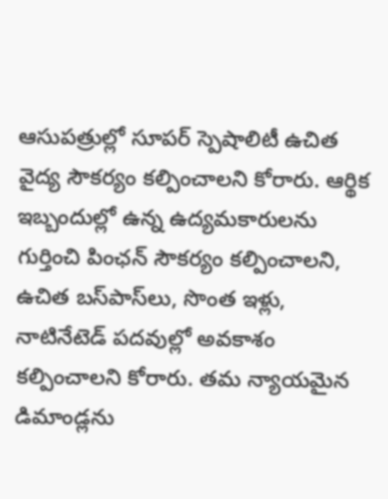ఆసుపత్రుల్లో సూపర్‌ స్పెషాలిటీ ఉచిత వైద్య సౌకర్యం కల్పించాలని కోరారు. ఆర్థిక ఇబ్బందుల్లో ఉన్న ఉద్యమకారులను గుర్తించి పింఛన్‌ సౌకర్యం కల్పించాలని, ఉచిత బస్‌పాస్‌లు, సొంత ఇళ్లు, నాటినేటెడ్‌ పదవుల్లో అవకాశం కల్పించాలని కోరారు. తమ న్యాయమైన డిమాండ్లను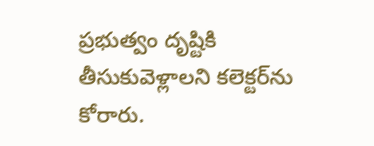ప్రభుత్వం దృష్టికి తీసుకువెళ్లాలని కలెక్టర్‌ను కోరారు.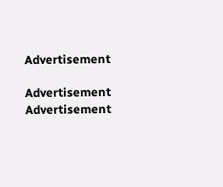Advertisement

Advertisement
Advertisement